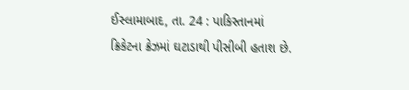ઈસ્લામાબાદ, તા. 24 : પાકિસ્તાનમાં ક્રિકેટના ક્રેઝમાં ઘટાડાથી પીસીબી હતાશ છે.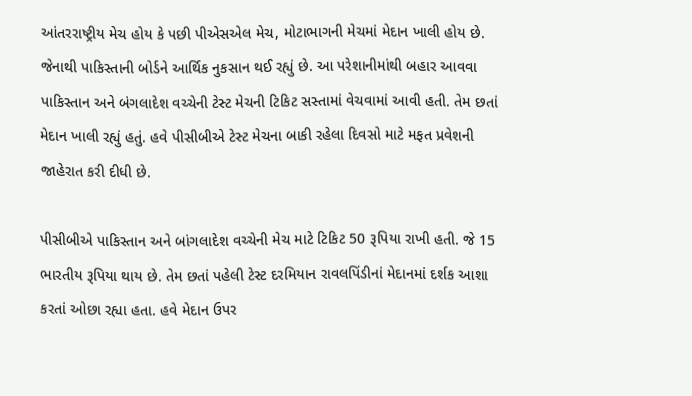આંતરરાષ્ટ્રીય મેચ હોય કે પછી પીએસએલ મેચ, મોટાભાગની મેચમાં મેદાન ખાલી હોય છે. જેનાથી પાકિસ્તાની બોર્ડને આર્થિક નુકસાન થઈ રહ્યું છે. આ પરેશાનીમાંથી બહાર આવવા પાકિસ્તાન અને બંગલાદેશ વચ્ચેની ટેસ્ટ મેચની ટિકિટ સસ્તામાં વેચવામાં આવી હતી. તેમ છતાં મેદાન ખાલી રહ્યું હતું. હવે પીસીબીએ ટેસ્ટ મેચના બાકી રહેલા દિવસો માટે મફત પ્રવેશની જાહેરાત કરી દીધી છે.

પીસીબીએ પાકિસ્તાન અને બાંગલાદેશ વચ્ચેની મેચ માટે ટિકિટ 50 રૂપિયા રાખી હતી. જે 15 ભારતીય રૂપિયા થાય છે. તેમ છતાં પહેલી ટેસ્ટ દરમિયાન રાવલપિંડીનાં મેદાનમાં દર્શક આશા કરતાં ઓછા રહ્યા હતા. હવે મેદાન ઉપર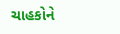ચાહકોને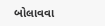બોલાવવા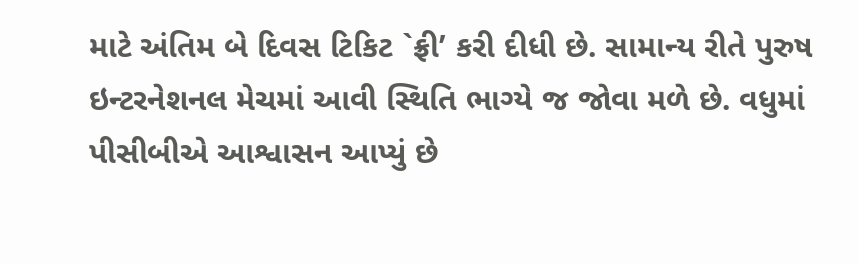માટે અંતિમ બે દિવસ ટિકિટ `ફ્રી’ કરી દીધી છે. સામાન્ય રીતે પુરુષ ઇન્ટરનેશનલ મેચમાં આવી સ્થિતિ ભાગ્યે જ જોવા મળે છે. વધુમાં પીસીબીએ આશ્વાસન આપ્યું છે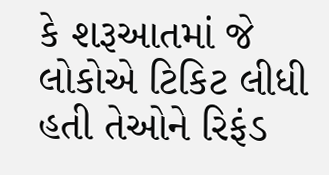કે શરૂઆતમાં જે લોકોએ ટિકિટ લીધી હતી તેઓને રિફંડ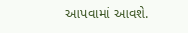આપવામાં આવશે.